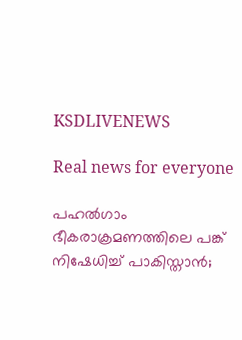KSDLIVENEWS

Real news for everyone

പഹല്‍ഗാം ഭീകരാക്രമണത്തിലെ പങ്ക് നിഷേധിച്ച് പാകിസ്താന്‍;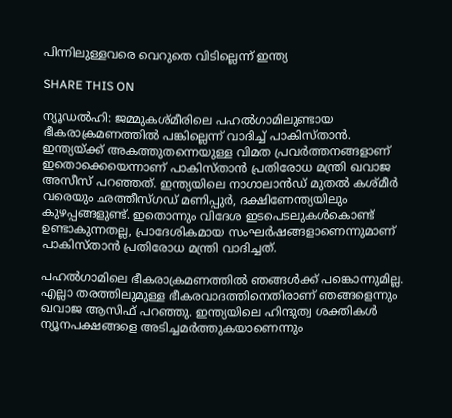പിന്നിലുള്ളവരെ വെറുതെ വിടില്ലെന്ന് ഇന്ത്യ

SHARE THIS ON

ന്യൂഡൽഹി: ജമ്മുകശ്മീരിലെ പഹല്‍ഗാമിലുണ്ടായ ഭീകരാക്രമണത്തില്‍ പങ്കില്ലെന്ന് വാദിച്ച് പാകിസ്താന്‍. ഇന്ത്യയ്ക്ക് അകത്തുതന്നെയുള്ള വിമത പ്രവര്‍ത്തനങ്ങളാണ് ഇതൊക്കെയെന്നാണ് പാകിസ്താന്‍ പ്രതിരോധ മന്ത്രി ഖവാജ അസീസ് പറഞ്ഞത്. ഇന്ത്യയിലെ നാഗാലാന്‍ഡ് മുതല്‍ കശ്മീര്‍ വരെയും ഛത്തീസ്ഗഡ് മണിപ്പുര്‍, ദക്ഷിണേന്ത്യയിലും കുഴപ്പങ്ങളുണ്ട്. ഇതൊന്നും വിദേശ ഇടപെടലുകള്‍കൊണ്ട് ഉണ്ടാകുന്നതല്ല, പ്രാദേശികമായ സംഘര്‍ഷങ്ങളാണെന്നുമാണ് പാകിസ്താന്‍ പ്രതിരോധ മന്ത്രി വാദിച്ചത്.

പഹല്‍ഗാമിലെ ഭീകരാക്രമണത്തില്‍ ഞങ്ങള്‍ക്ക് പങ്കൊന്നുമില്ല. എല്ലാ തരത്തിലുമുള്ള ഭീകരവാദത്തിനെതിരാണ് ഞങ്ങളെന്നും ഖവാജ ആസിഫ് പറഞ്ഞു. ഇന്ത്യയിലെ ഹിന്ദുത്വ ശക്തികള്‍ ന്യൂനപക്ഷങ്ങളെ അടിച്ചമര്‍ത്തുകയാണെന്നും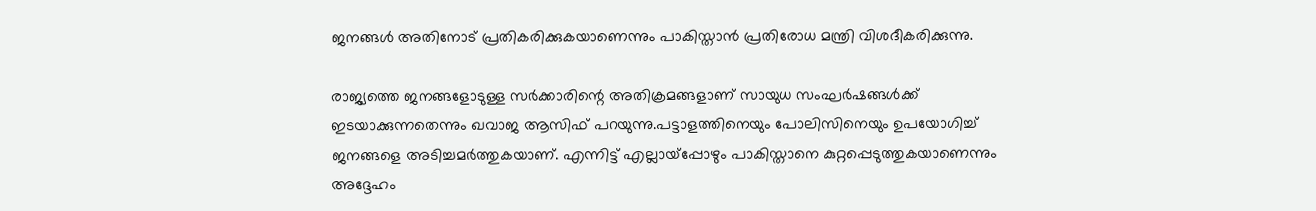ജനങ്ങള്‍ അതിനോട് പ്രതികരിക്കുകയാണെന്നും പാകിസ്താന്‍ പ്രതിരോധ മന്ത്രി വിശദീകരിക്കുന്നു.

രാജ്യത്തെ ജനങ്ങളോടുള്ള സര്‍ക്കാരിന്റെ അതിക്രമങ്ങളാണ് സായുധ സംഘര്‍ഷങ്ങള്‍ക്ക് ഇടയാക്കുന്നതെന്നും ഖവാജ ആസിഫ് പറയുന്നു.പട്ടാളത്തിനെയും പോലിസിനെയും ഉപയോഗിച്ച് ജനങ്ങളെ അടിച്ചമര്‍ത്തുകയാണ്. എന്നിട്ട് എല്ലായ്‌പ്പോഴും പാകിസ്താനെ കുറ്റപ്പെടുത്തുകയാണെന്നും അദ്ദേഹം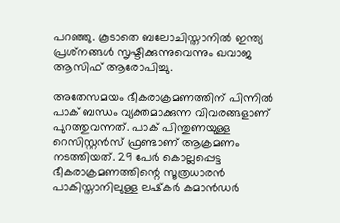പറഞ്ഞു. കൂടാതെ ബലോചിസ്താനില്‍ ഇന്ത്യ പ്രശ്‌നങ്ങള്‍ സൃഷ്ടിക്കുന്നുവെന്നും ഖവാജ ആസിഫ് ആരോപിച്ചു.

അതേസമയം ഭീകരാക്രമണത്തിന് പിന്നില്‍ പാക് ബന്ധം വ്യക്തമാക്കുന്ന വിവരങ്ങളാണ് പുറത്തുവന്നത്. പാക് പിന്തുണയുള്ള റെസിസ്റ്റന്‍സ് ഫ്രണ്ടാണ് ആക്രമണം നടത്തിയത്. 29 പേര്‍ കൊല്ലപ്പെട്ട ഭീകരാക്രമണത്തിന്റെ സൂത്രധാരന്‍ പാകിസ്താനിലുള്ള ലഷ്‌കര്‍ കമാന്‍ഡര്‍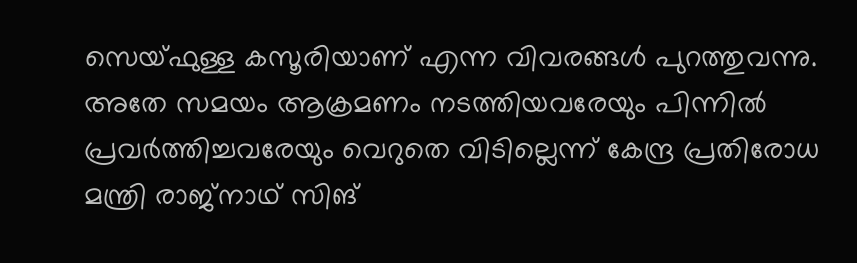സെയ്ഫുള്ള കസൂരിയാണ് എന്ന വിവരങ്ങള്‍ പുറത്തുവന്നു. അതേ സമയം ആക്രമണം നടത്തിയവരേയും പിന്നില്‍ പ്രവര്‍ത്തിച്ചവരേയും വെറുതെ വിടില്ലെന്ന് കേന്ദ്ര പ്രതിരോധ മന്ത്രി രാജ്‌നാഥ് സിങ്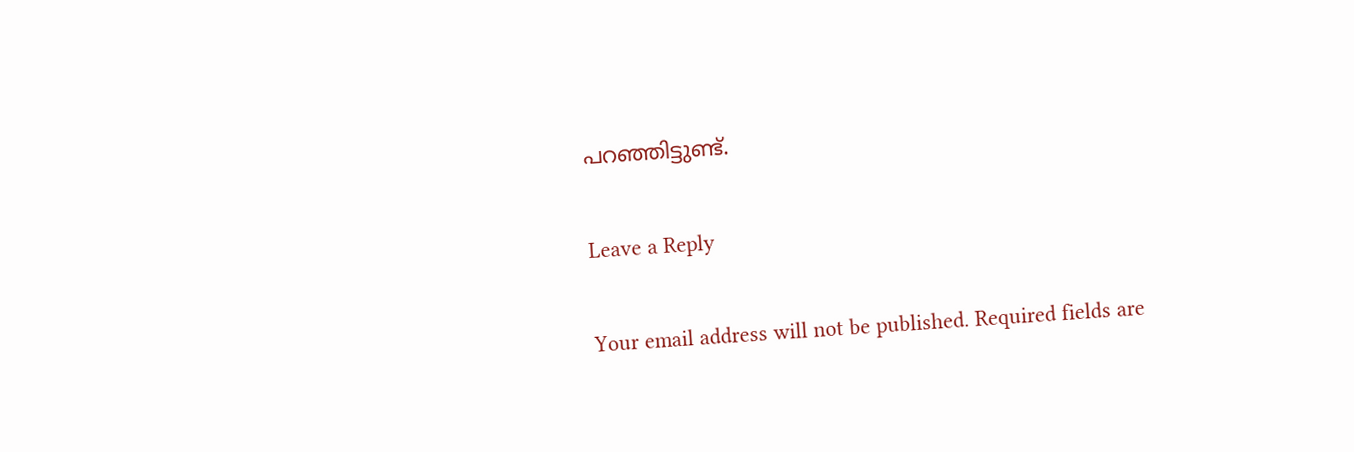പറഞ്ഞിട്ടുണ്ട്.

Leave a Reply

Your email address will not be published. Required fields are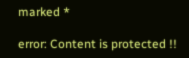marked *

error: Content is protected !!